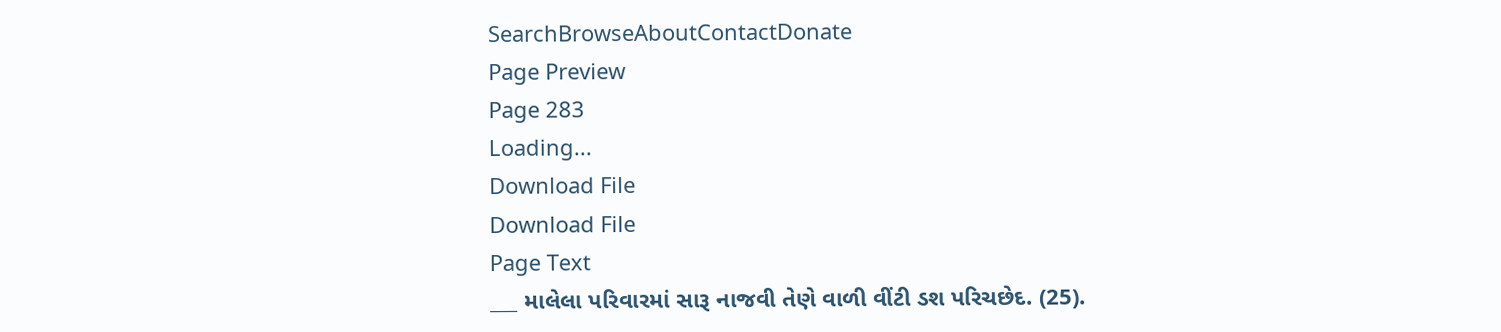SearchBrowseAboutContactDonate
Page Preview
Page 283
Loading...
Download File
Download File
Page Text
___ માલેલા પરિવારમાં સારૂ નાજવી તેણે વાળી વીંટી ડશ પરિચછેદ. (25).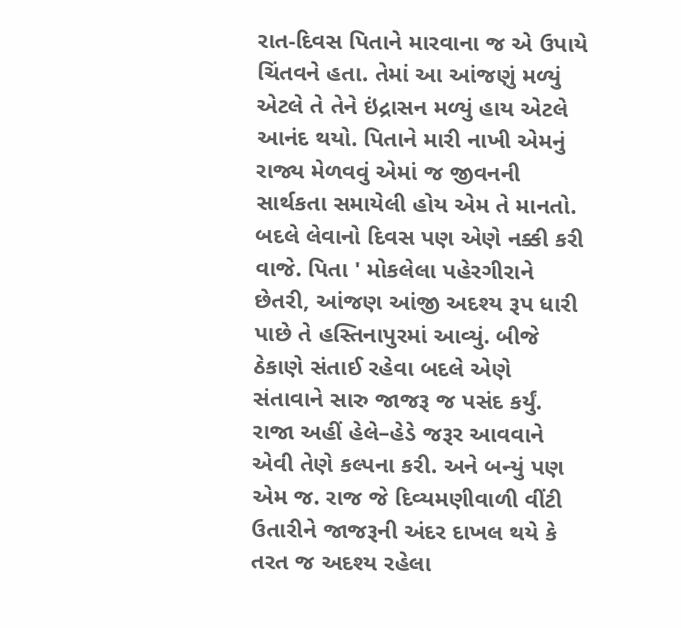રાત-દિવસ પિતાને મારવાના જ એ ઉપાયે ચિંતવને હતા. તેમાં આ આંજણું મળ્યું એટલે તે તેને ઇંદ્રાસન મળ્યું હાય એટલે આનંદ થયો. પિતાને મારી નાખી એમનું રાજ્ય મેળવવું એમાં જ જીવનની સાર્થકતા સમાયેલી હોય એમ તે માનતો. બદલે લેવાનો દિવસ પણ એણે નક્કી કરી વાજે. પિતા ' મોકલેલા પહેરગીરાને છેતરી, આંજણ આંજી અદશ્ય રૂપ ધારી પાછે તે હસ્તિનાપુરમાં આવ્યું. બીજે ઠેકાણે સંતાઈ રહેવા બદલે એણે સંતાવાને સારુ જાજરૂ જ પસંદ કર્યું. રાજા અહીં હેલે–હેડે જરૂર આવવાને એવી તેણે કલ્પના કરી. અને બન્યું પણ એમ જ. રાજ જે દિવ્યમણીવાળી વીંટી ઉતારીને જાજરૂની અંદર દાખલ થયે કે તરત જ અદશ્ય રહેલા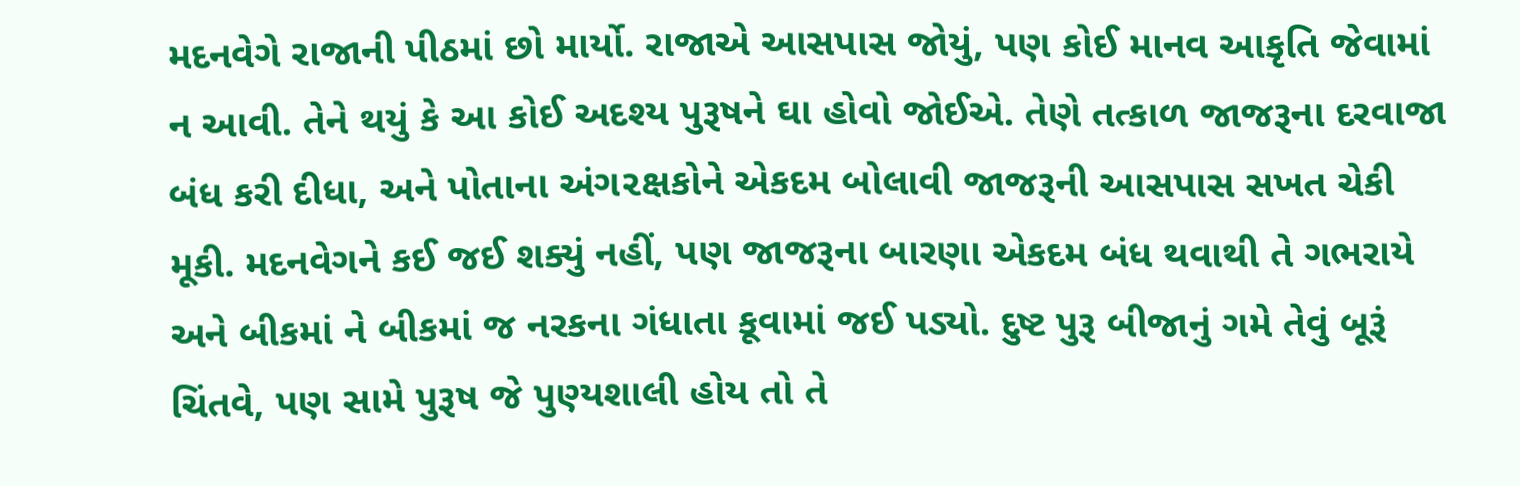મદનવેગે રાજાની પીઠમાં છો માર્યો. રાજાએ આસપાસ જોયું, પણ કોઈ માનવ આકૃતિ જેવામાં ન આવી. તેને થયું કે આ કોઈ અદશ્ય પુરૂષને ઘા હોવો જોઈએ. તેણે તત્કાળ જાજરૂના દરવાજા બંધ કરી દીધા, અને પોતાના અંગ૨ક્ષકોને એકદમ બોલાવી જાજરૂની આસપાસ સખત ચેકી મૂકી. મદનવેગને કઈ જઈ શક્યું નહીં, પણ જાજરૂના બારણા એકદમ બંધ થવાથી તે ગભરાયે અને બીકમાં ને બીકમાં જ નરકના ગંધાતા કૂવામાં જઈ પડ્યો. દુષ્ટ પુરૂ બીજાનું ગમે તેવું બૂરૂં ચિંતવે, પણ સામે પુરૂષ જે પુણ્યશાલી હોય તો તે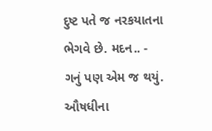દુષ્ટ પતે જ નરકયાતના ભેગવે છે. મદન.. - ગનું પણ એમ જ થયું. ઔષધીના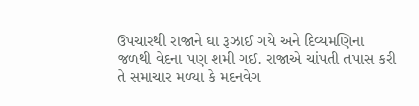ઉપચારથી રાજાને ઘા રૂઝાઈ ગયે અને દિવ્યમણિના જળથી વેદના પણ શમી ગઈ. રાજાએ ચાંપતી તપાસ કરી તે સમાચાર મળ્યા કે મદનવેગ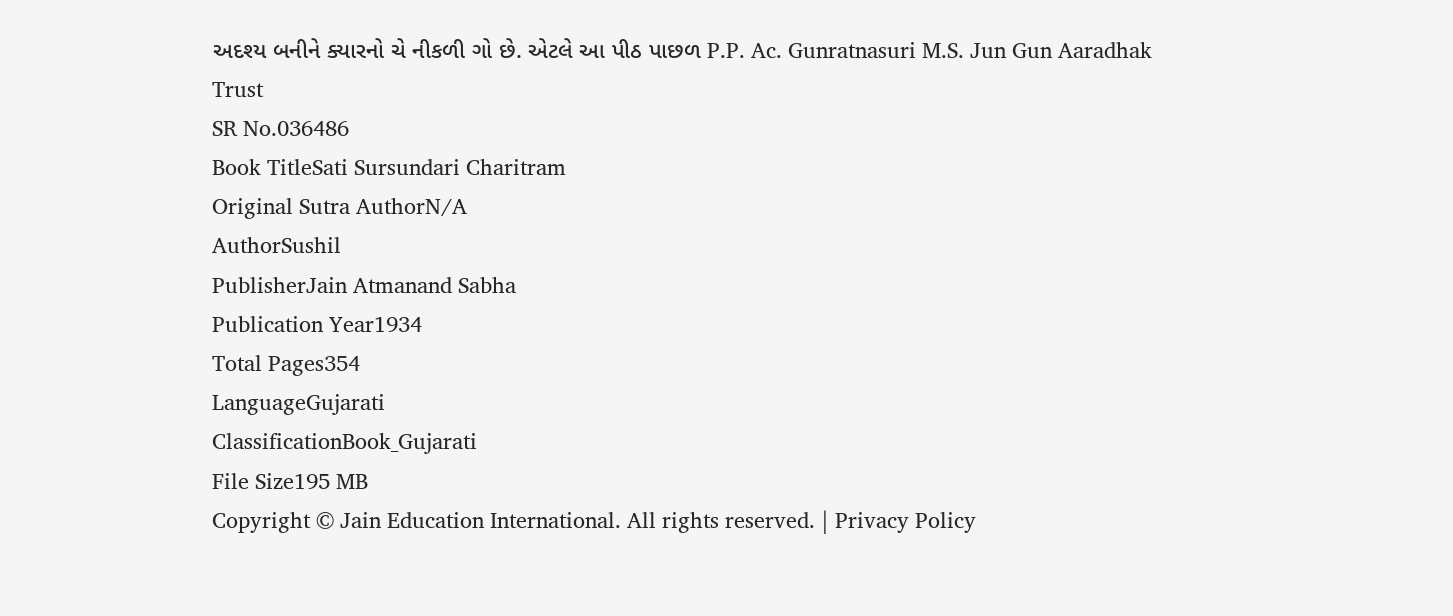અદશ્ય બનીને ક્યારનો ચે નીકળી ગો છે. એટલે આ પીઠ પાછળ P.P. Ac. Gunratnasuri M.S. Jun Gun Aaradhak Trust
SR No.036486
Book TitleSati Sursundari Charitram
Original Sutra AuthorN/A
AuthorSushil
PublisherJain Atmanand Sabha
Publication Year1934
Total Pages354
LanguageGujarati
ClassificationBook_Gujarati
File Size195 MB
Copyright © Jain Education International. All rights reserved. | Privacy Policy